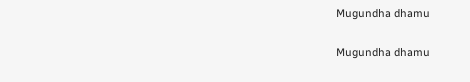Mugundha dhamu

Mugundha dhamu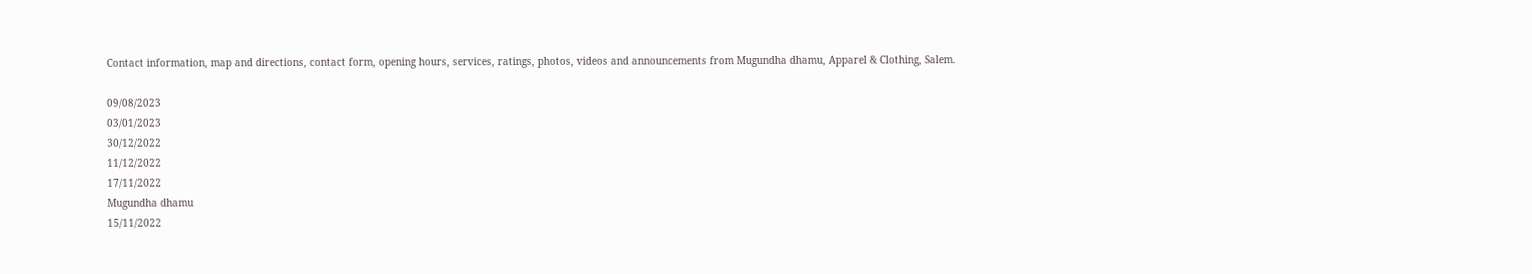Contact information, map and directions, contact form, opening hours, services, ratings, photos, videos and announcements from Mugundha dhamu, Apparel & Clothing, Salem.

09/08/2023
03/01/2023
30/12/2022
11/12/2022
17/11/2022
Mugundha dhamu
15/11/2022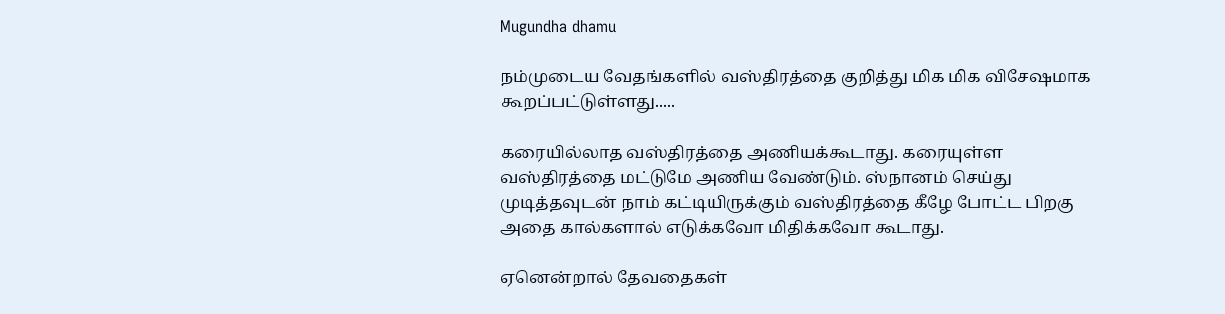Mugundha dhamu

நம்முடைய வேதங்களில் வஸ்திரத்தை குறித்து மிக மிக விசேஷமாக கூறப்பட்டுள்ளது.....

கரையில்லாத வஸ்திரத்தை அணியக்கூடாது. கரையுள்ள வஸ்திரத்தை மட்டுமே அணிய வேண்டும். ஸ்நானம் செய்து முடித்தவுடன் நாம் கட்டியிருக்கும் வஸ்திரத்தை கீழே போட்ட பிறகு அதை கால்களால் எடுக்கவோ மிதிக்கவோ கூடாது.

ஏனென்றால் தேவதைகள்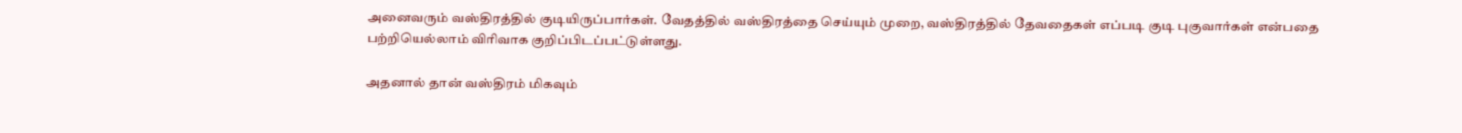அனைவரும் வஸ்திரத்தில் குடியிருப்பார்கள். வேதத்தில் வஸ்திரத்தை செய்யும் முறை, வஸ்திரத்தில் தேவதைகள் எப்படி குடி புகுவார்கள் என்பதை பற்றியெல்லாம் விரிவாக குறிப்பிடப்பட்டுள்ளது.

அதனால் தான் வஸ்திரம் மிகவும்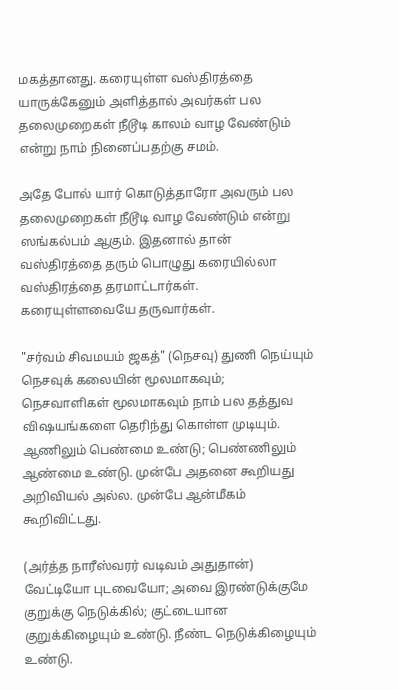மகத்தானது. கரையுள்ள வஸ்திரத்தை யாருக்கேனும் அளித்தால் அவர்கள் பல தலைமுறைகள் நீடூடி காலம் வாழ வேண்டும் என்று நாம் நினைப்பதற்கு சமம்.

அதே போல் யார் கொடுத்தாரோ அவரும் பல தலைமுறைகள் நீடூடி வாழ வேண்டும் என்று ஸங்கல்பம் ஆகும். இதனால் தான் வஸ்திரத்தை தரும் பொழுது கரையில்லா வஸ்திரத்தை தரமாட்டார்கள். கரையுள்ளவையே தருவார்கள்.

"சர்வம் சிவமயம் ஜகத்" (நெசவு) துணி நெய்யும் நெசவுக் கலையின் மூலமாகவும்; நெசவாளிகள் மூலமாகவும் நாம் பல தத்துவ விஷயங்களை தெரிந்து கொள்ள முடியும். ஆணிலும் பெண்மை உண்டு; பெண்ணிலும் ஆண்மை உண்டு. முன்பே அதனை கூறியது அறிவியல் அல்ல. முன்பே ஆன்மீகம் கூறிவிட்டது.

(அர்த்த நாரீஸ்வரர் வடிவம் அதுதான்) வேட்டியோ புடவையோ; அவை இரண்டுக்குமே குறுக்கு நெடுக்கில்; குட்டையான குறுக்கிழையும் உண்டு. நீண்ட நெடுக்கிழையும் உண்டு.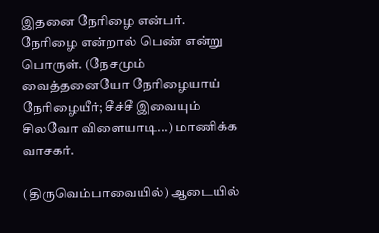இதனை நேரிழை என்பர். நேரிழை என்றால் பெண் என்று பொருள். (நேசமும் வைத்தனையோ நேரிழையாய் நேரிழையீர்; சீச்சீ இவையும் சிலவோ விளையாடி...) மாணிக்க வாசகர்.

(திருவெம்பாவையில்) ஆடையில்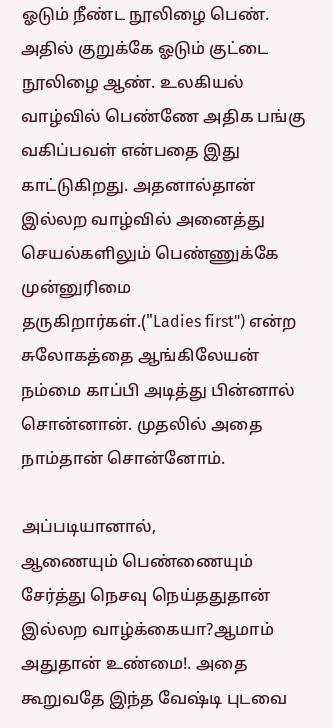ஓடும் நீண்ட நூலிழை பெண். அதில் குறுக்கே ஓடும் குட்டை நூலிழை ஆண். உலகியல் வாழ்வில் பெண்ணே அதிக பங்கு வகிப்பவள் என்பதை இது காட்டுகிறது. அதனால்தான் இல்லற வாழ்வில் அனைத்து செயல்களிலும் பெண்ணுக்கே முன்னுரிமை தருகிறார்கள்.("Ladies first") என்ற சுலோகத்தை ஆங்கிலேயன் நம்மை காப்பி அடித்து பின்னால் சொன்னான். முதலில் அதை நாம்தான் சொன்னோம்.

அப்படியானால்,
ஆணையும் பெண்ணையும் சேர்த்து நெசவு நெய்ததுதான் இல்லற வாழ்க்கையா?ஆமாம் அதுதான் உண்மை!. அதை கூறுவதே இந்த வேஷ்டி புடவை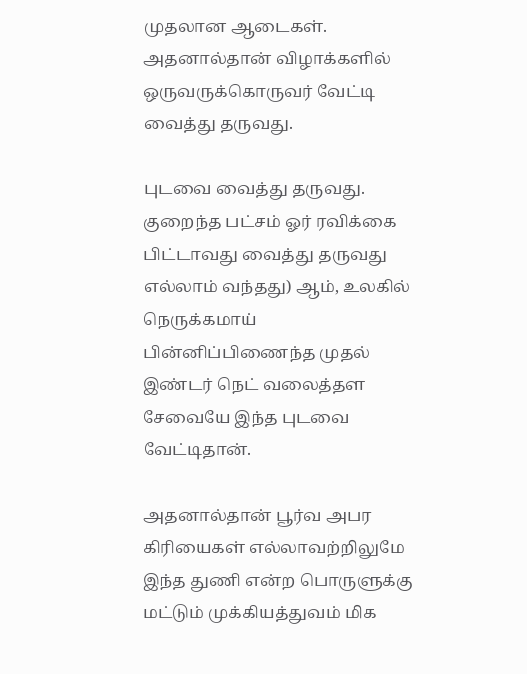முதலான ஆடைகள். அதனால்தான் விழாக்களில் ஒருவருக்கொருவர் வேட்டி வைத்து தருவது.

புடவை வைத்து தருவது. குறைந்த பட்சம் ஓர் ரவிக்கை பிட்டாவது வைத்து தருவது எல்லாம் வந்தது) ஆம், உலகில் நெருக்கமாய் பின்னிப்பிணைந்த முதல் இண்டர் நெட் வலைத்தள சேவையே இந்த புடவை வேட்டிதான்.

அதனால்தான் பூர்வ அபர கிரியைகள் எல்லாவற்றிலுமே இந்த துணி என்ற பொருளுக்கு மட்டும் முக்கியத்துவம் மிக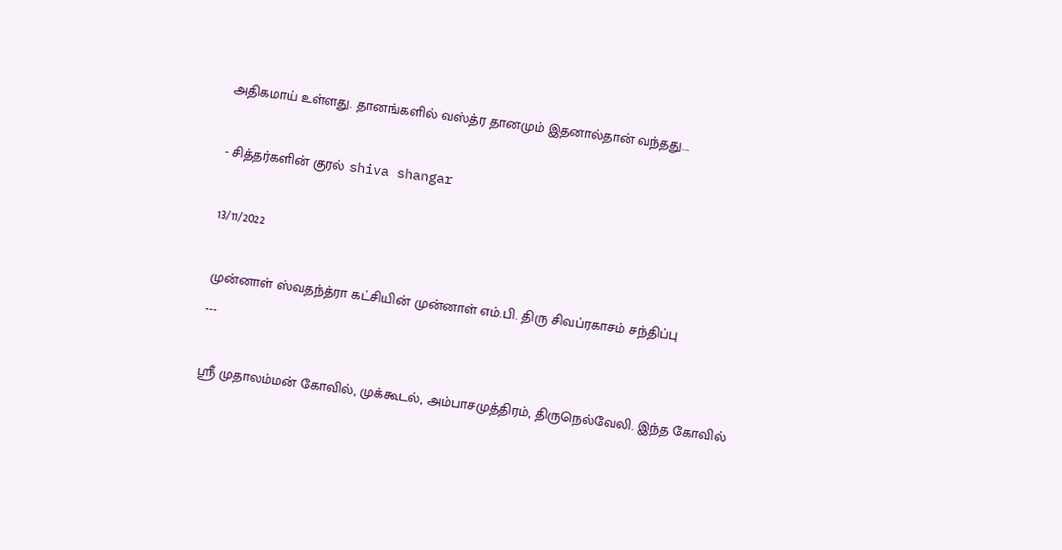அதிகமாய் உள்ளது. தானங்களில் வஸ்த்ர தானமும் இதனால்தான் வந்தது...

- சித்தர்களின் குரல் shiva shangar

13/11/2022

முன்னாள் ஸ்வதந்த்ரா கட்சியின் முன்னாள் எம்.பி. திரு சிவப்ரகாசம் சந்திப்பு
---

ஸ்ரீ முதாலம்மன் கோவில், முக்கூடல், அம்பாசமுத்திரம், திருநெல்வேலி. இந்த கோவில்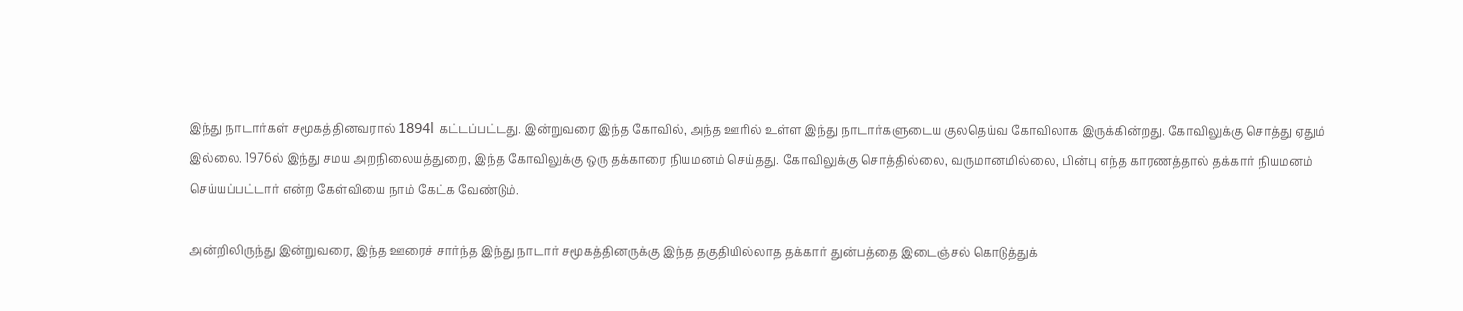இந்து நாடார்கள் சமூகத்தினவரால் 1894l கட்டப்பட்டது. இன்றுவரை இந்த கோவில், அந்த ஊரில் உள்ள இந்து நாடார்களுடைய குலதெய்வ கோவிலாக இருக்கின்றது. கோவிலுக்கு சொத்து ஏதும் இல்லை. 1976ல் இந்து சமய அறநிலையத்துறை, இந்த கோவிலுக்கு ஒரு தக்காரை நியமனம் செய்தது. கோவிலுக்கு சொத்தில்லை, வருமானமில்லை, பின்பு எந்த காரணத்தால் தக்கார் நியமனம் செய்யப்பட்டார் என்ற கேள்வியை நாம் கேட்க வேண்டும்.

அன்றிலிருந்து இன்றுவரை, இந்த ஊரைச் சார்ந்த இந்து நாடார் சமூகத்தினருக்கு இந்த தகுதியில்லாத தக்கார் துன்பத்தை இடைஞ்சல் கொடுத்துக்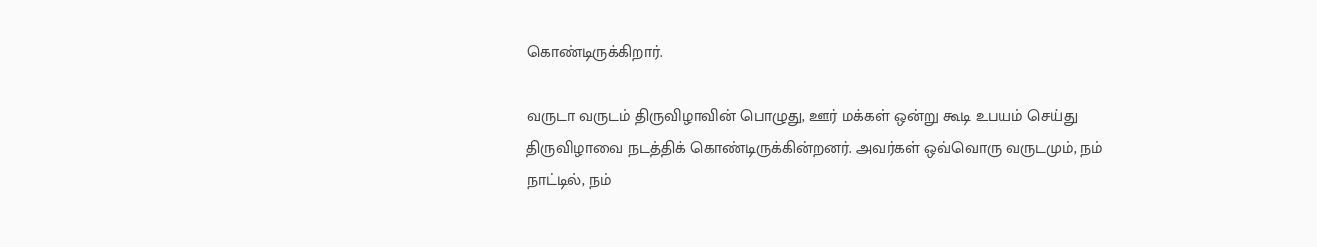கொண்டிருக்கிறார்.

வருடா வருடம் திருவிழாவின் பொழுது, ஊர் மக்கள் ஒன்று கூடி உபயம் செய்து திருவிழாவை நடத்திக் கொண்டிருக்கின்றனர். அவர்கள் ஒவ்வொரு வருடமும், நம் நாட்டில், நம்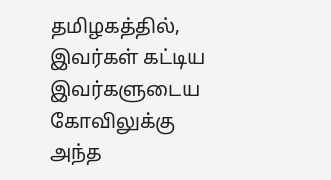தமிழகத்தில், இவர்கள் கட்டிய இவர்களுடைய கோவிலுக்கு அந்த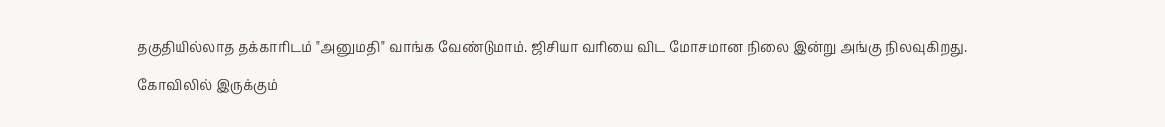தகுதியில்லாத தக்காரிடம் "அனுமதி" வாங்க வேண்டுமாம். ஜிசியா வரியை விட மோசமான நிலை இன்று அங்கு நிலவுகிறது.

கோவிலில் இருக்கும்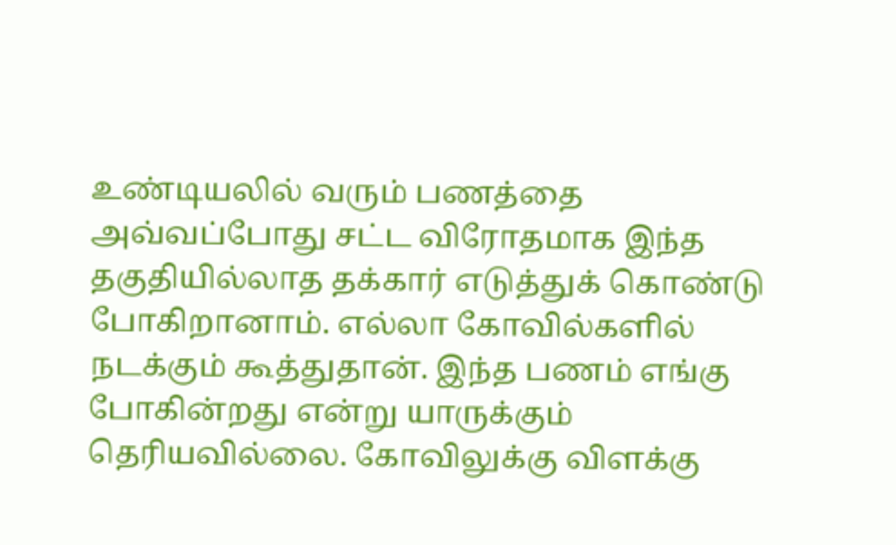உண்டியலில் வரும் பணத்தை அவ்வப்போது சட்ட விரோதமாக இந்த தகுதியில்லாத தக்கார் எடுத்துக் கொண்டு போகிறானாம். எல்லா கோவில்களில் நடக்கும் கூத்துதான். இந்த பணம் எங்கு போகின்றது என்று யாருக்கும் தெரியவில்லை. கோவிலுக்கு விளக்கு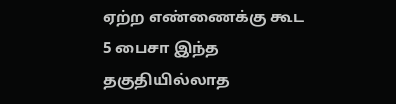ஏற்ற எண்ணைக்கு கூட 5 பைசா இந்த தகுதியில்லாத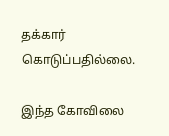தக்கார் கொடுப்பதில்லை.

இந்த கோவிலை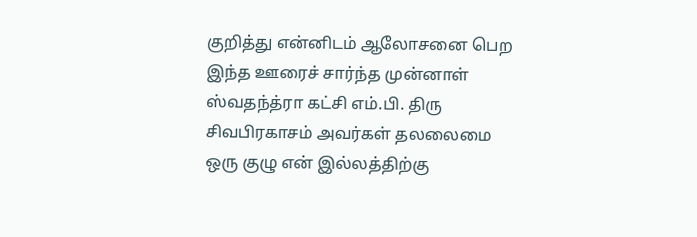குறித்து என்னிடம் ஆலோசனை பெற இந்த ஊரைச் சார்ந்த முன்னாள் ஸ்வதந்த்ரா கட்சி எம்.பி. திரு சிவபிரகாசம் அவர்கள் தலலைமை ஒரு குழு என் இல்லத்திற்கு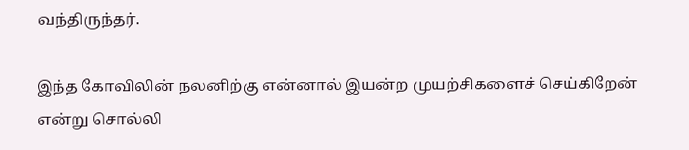வந்திருந்தர்.

இந்த கோவிலின் நலனிற்கு என்னால் இயன்ற முயற்சிகளைச் செய்கிறேன் என்று சொல்லி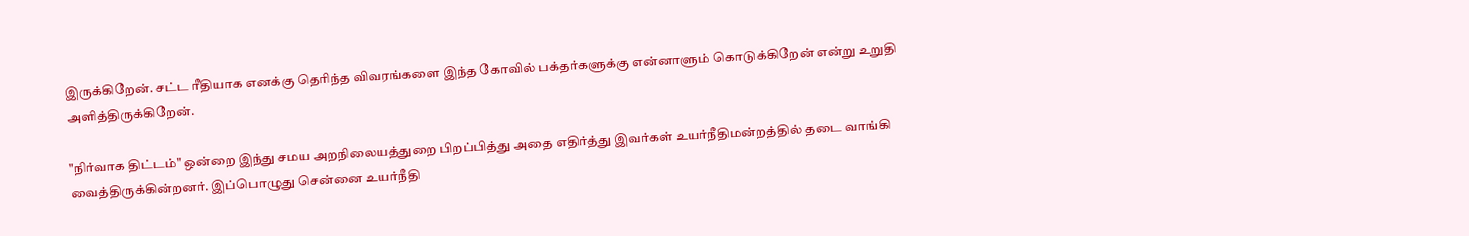இருக்கிறேன். சட்ட ரீதியாக எனக்கு தெரிந்த விவரங்களை இந்த கோவில் பக்தர்களுக்கு என்னாளும் கொடுக்கிறேன் என்று உறுதி அளித்திருக்கிறேன்.

"நிர்வாக திட்டம்" ஒன்றை இந்து சமய அறநிலையத்துறை பிறப்பித்து அதை எதிர்த்து இவர்கள் உயர்நீதிமன்றத்தில் தடை வாங்கி வைத்திருக்கின்றனர். இப்பொழுது சென்னை உயர்நீதி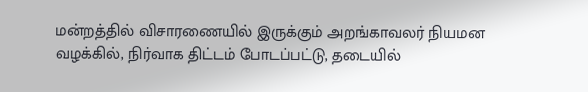மன்றத்தில் விசாரணையில் இருக்கும் அறங்காவலர் நியமன வழக்கில், நிர்வாக திட்டம் போடப்பட்டு, தடையில்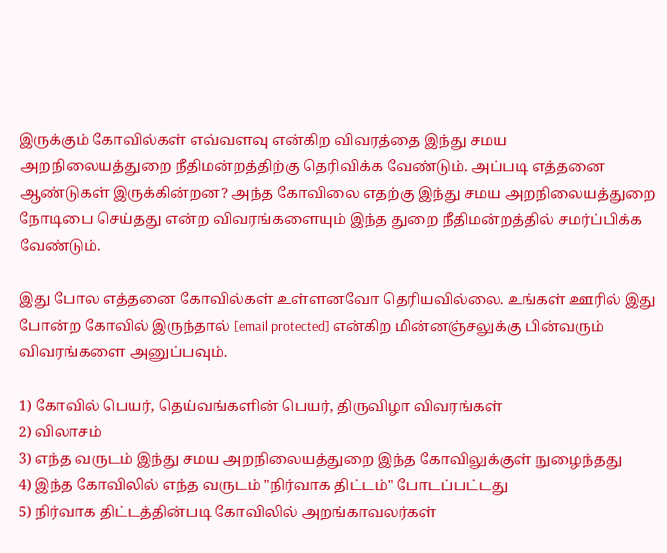இருக்கும் கோவில்கள் எவ்வளவு என்கிற விவரத்தை இந்து சமய அறநிலையத்துறை நீதிமன்றத்திற்கு தெரிவிக்க வேண்டும். அப்படி எத்தனை ஆண்டுகள் இருக்கின்றன? அந்த கோவிலை எதற்கு இந்து சமய அறநிலையத்துறை நோடிபை செய்தது என்ற விவரங்களையும் இந்த துறை நீதிமன்றத்தில் சமர்ப்பிக்க வேண்டும்.

இது போல எத்தனை கோவில்கள் உள்ளனவோ தெரியவில்லை. உங்கள் ஊரில் இது போன்ற கோவில் இருந்தால் [email protected] என்கிற மின்னஞ்சலுக்கு பின்வரும் விவரங்களை அனுப்பவும்.

1) கோவில் பெயர், தெய்வங்களின் பெயர், திருவிழா விவரங்கள்
2) விலாசம்
3) எந்த வருடம் இந்து சமய அறநிலையத்துறை இந்த கோவிலுக்குள் நுழைந்தது
4) இந்த கோவிலில் எந்த வருடம் "நிர்வாக திட்டம்" போடப்பட்டது
5) நிர்வாக திட்டத்தின்படி கோவிலில் அறங்காவலர்கள்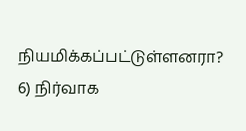நியமிக்கப்பட்டுள்ளனரா?
6) நிர்வாக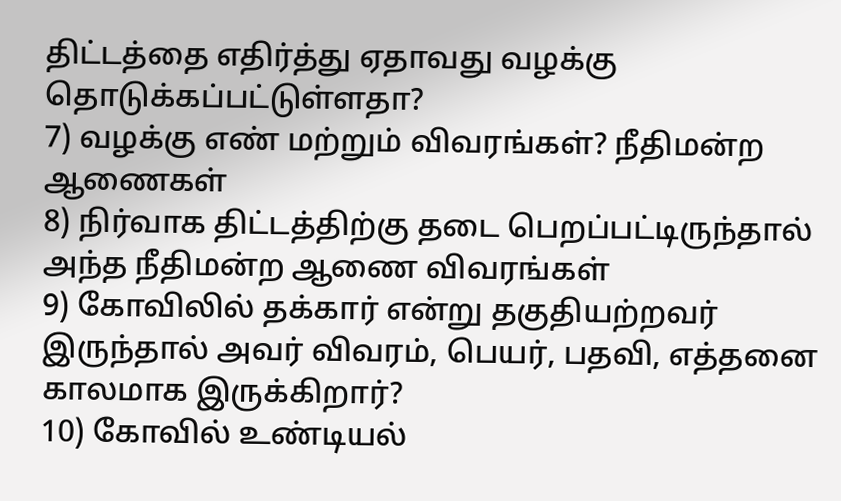திட்டத்தை எதிர்த்து ஏதாவது வழக்கு தொடுக்கப்பட்டுள்ளதா?
7) வழக்கு எண் மற்றும் விவரங்கள்? நீதிமன்ற ஆணைகள்
8) நிர்வாக திட்டத்திற்கு தடை பெறப்பட்டிருந்தால் அந்த நீதிமன்ற ஆணை விவரங்கள்
9) கோவிலில் தக்கார் என்று தகுதியற்றவர் இருந்தால் அவர் விவரம், பெயர், பதவி, எத்தனை காலமாக இருக்கிறார்?
10) கோவில் உண்டியல்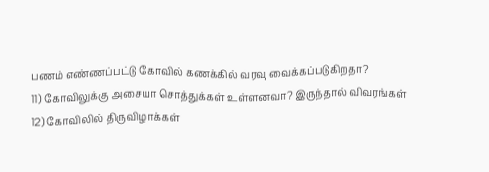பணம் எண்ணப்பட்டு கோவில் கணக்கில் வரவு வைக்கப்படுகிறதா?
11) கோவிலுக்கு அசையா சொத்துக்கள் உள்ளனவா? இருந்தால் விவரங்கள்
12) கோவிலில் திருவிழாக்கள்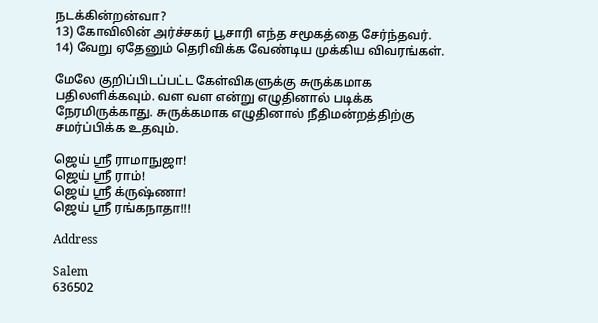நடக்கின்றன்வா?
13) கோவிலின் அர்ச்சகர் பூசாரி எந்த சமூகத்தை சேர்ந்தவர்.
14) வேறு ஏதேனும் தெரிவிக்க வேண்டிய முக்கிய விவரங்கள்.

மேலே குறிப்பிடப்பட்ட கேள்விகளுக்கு சுருக்கமாக பதிலளிக்கவும். வள வள என்று எழுதினால் படிக்க நேரமிருக்காது. சுருக்கமாக எழுதினால் நீதிமன்றத்திற்கு சமர்ப்பிக்க உதவும்.

ஜெய் ஸ்ரீ ராமாநுஜா!
ஜெய் ஸ்ரீ ராம்!
ஜெய் ஸ்ரீ க்ருஷ்ணா!
ஜெய் ஸ்ரீ ரங்கநாதா!!!

Address

Salem
636502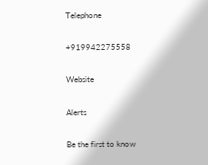Telephone

+919942275558

Website

Alerts

Be the first to know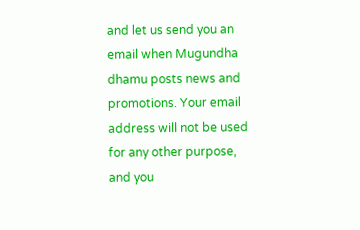and let us send you an email when Mugundha dhamu posts news and promotions. Your email address will not be used for any other purpose, and you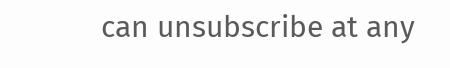can unsubscribe at any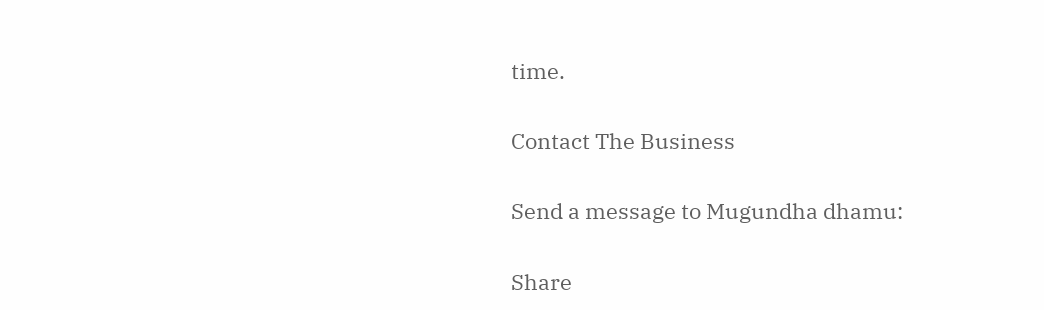time.

Contact The Business

Send a message to Mugundha dhamu:

Share